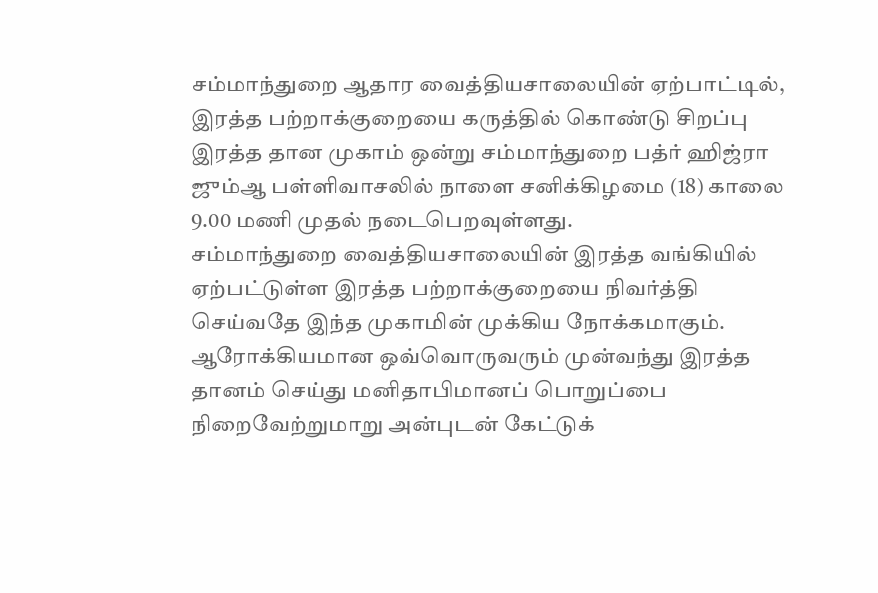சம்மாந்துறை ஆதார வைத்தியசாலையின் ஏற்பாட்டில், இரத்த பற்றாக்குறையை கருத்தில் கொண்டு சிறப்பு இரத்த தான முகாம் ஒன்று சம்மாந்துறை பத்ர் ஹிஜ்ரா ஜும்ஆ பள்ளிவாசலில் நாளை சனிக்கிழமை (18) காலை 9.00 மணி முதல் நடைபெறவுள்ளது.
சம்மாந்துறை வைத்தியசாலையின் இரத்த வங்கியில் ஏற்பட்டுள்ள இரத்த பற்றாக்குறையை நிவர்த்தி செய்வதே இந்த முகாமின் முக்கிய நோக்கமாகும்.
ஆரோக்கியமான ஒவ்வொருவரும் முன்வந்து இரத்த தானம் செய்து மனிதாபிமானப் பொறுப்பை நிறைவேற்றுமாறு அன்புடன் கேட்டுக்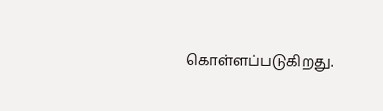கொள்ளப்படுகிறது.